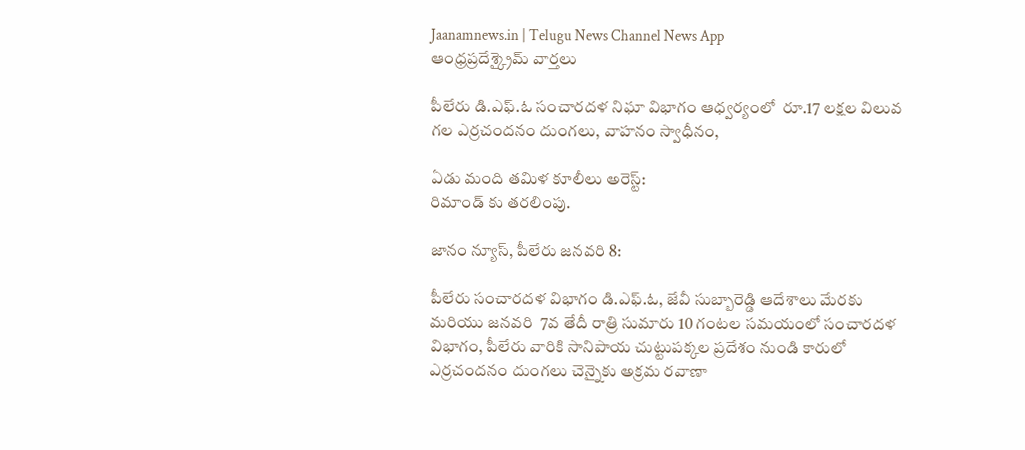Jaanamnews.in | Telugu News Channel News App
ఆంధ్రప్రదేశ్క్రైమ్ వార్తలు

పీలేరు డి.ఎఫ్.ఓ సంచారదళ నిఘా విభాగం ఆధ్వర్యంలో  రూ.17 లక్షల విలువ గల ఎర్రచందనం దుంగలు, వాహనం స్వాధీనం,

ఏడు మంది తమిళ కూలీలు అరెస్ట్:
రిమాండ్ కు తరలింపు.

జానం న్యూస్, పీలేరు జనవరి 8:

పీలేరు సంచారదళ విభాగం డి.ఎఫ్.ఓ, జేవీ సుబ్బారెడ్డి ఆదేశాలు మేరకు మరియు జనవరి  7వ తేదీ రాత్రి సుమారు 10 గంటల సమయంలో సంచారదళ విభాగం, పీలేరు వారికి సానిపాయ చుట్టుపక్కల ప్రదేశం నుండి కారులో ఎర్రచందనం దుంగలు చెన్నైకు అక్రమ రవాణా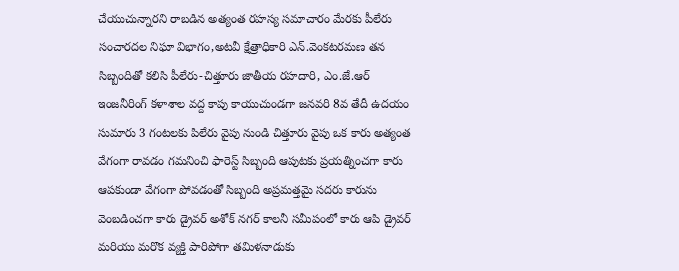చేయుచున్నారని రాబడిన అత్యంత రహస్య సమాచారం మేరకు పీలేరు సంచారదల నిఘా విభాగం,అటవీ క్షేత్రాధికారి ఎన్.వెంకటరమణ తన సిబ్బందితో కలిసి పీలేరు-చిత్తూరు జాతీయ రహదారి, ఎం.జే.ఆర్ ఇంజనీరింగ్ కళాశాల వద్ద కాపు కాయుచుండగా జనవరి 8వ తేదీ ఉదయం సుమారు 3 గంటలకు పిలేరు వైపు నుండి చిత్తూరు వైపు ఒక కారు అత్యంత వేగంగా రావడం గమనించి ఫారెస్ట్ సిబ్బంది ఆపుటకు ప్రయత్నించగా కారు ఆపకుండా వేగంగా పోవడంతో సిబ్బంది అప్రమత్తమై సదరు కారును వెంబడించగా కారు డ్రైవర్ అశోక్ నగర్ కాలనీ సమీపంలో కారు ఆపి డ్రైవర్ మరియు మరొక వ్యక్తి పారిపోగా తమిళనాడుకు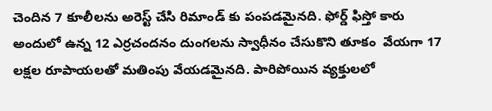చెందిన 7 కూలీలను అరెస్ట్ చేసి రిమాండ్ కు పంపడమైనది. ఫోర్డ్ ఫిస్తో కారు అందులో ఉన్న 12 ఎర్రచందనం దుంగలను స్వాధీనం చేసుకొని తూకం  వేయగా 17 లక్షల రూపాయలతో మతింపు వేయడమైనది. పారిపోయిన వ్యక్తులలో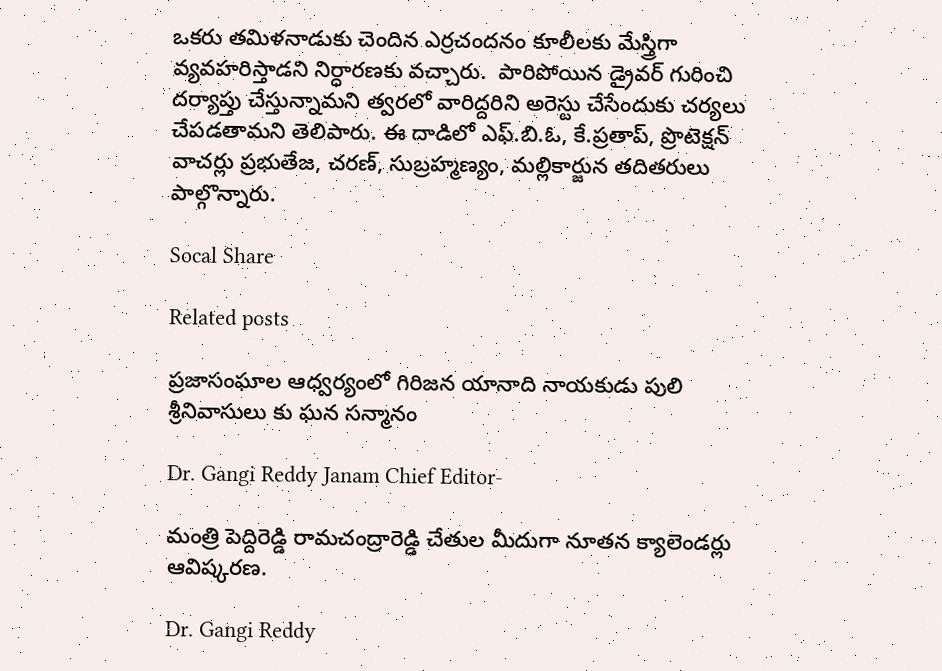ఒకరు తమిళనాడుకు చెందిన ఎర్రచందనం కూలీలకు మేస్త్రిగా వ్యవహరిస్తాడని నిర్ధారణకు వచ్చారు.  పారిపోయిన డ్రైవర్ గురించి దర్యాప్తు చేస్తున్నామని త్వరలో వారిద్దరిని అరెస్టు చేసేందుకు చర్యలు చేపడతామని తెలిపారు. ఈ దాడిలో ఎఫ్.బి.ఓ, కే.ప్రతాప్, ప్రొటెక్షన్ వాచర్లు ప్రభుతేజ, చరణ్, సుబ్రహ్మణ్యం, మల్లికార్జున తదితరులు పాల్గొన్నారు.

Socal Share

Related posts

ప్రజాసంఘాల ఆధ్వర్యంలో గిరిజన యానాది నాయకుడు పులి శ్రీనివాసులు కు ఘన సన్మానం

Dr. Gangi Reddy Janam Chief Editor-

మంత్రి పెద్దిరెడ్డి రామచంద్రారెడ్డి చేతుల మీదుగా నూతన క్యాలెండర్లు ఆవిష్కరణ.

Dr. Gangi Reddy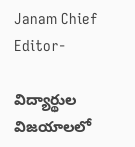Janam Chief Editor-

విద్యార్థుల విజయాలలో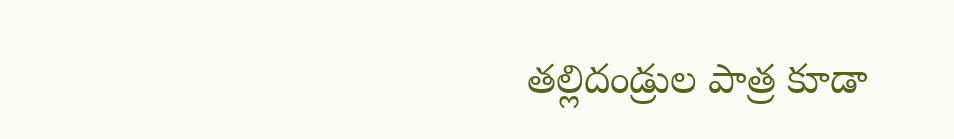తల్లిదండ్రుల పాత్ర కూడా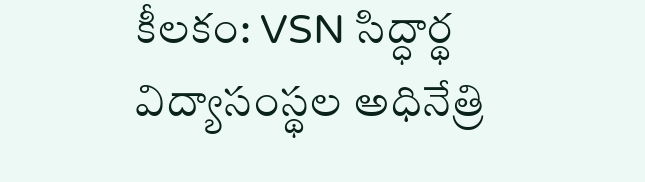కీలకం: VSN సిద్ధార్థ విద్యాసంస్థల అధినేత్రి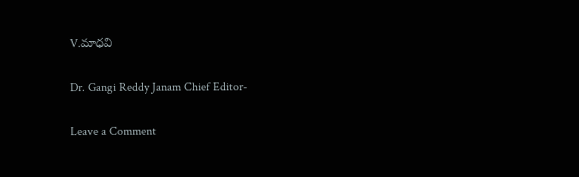V.మాధవి

Dr. Gangi Reddy Janam Chief Editor-

Leave a Comment